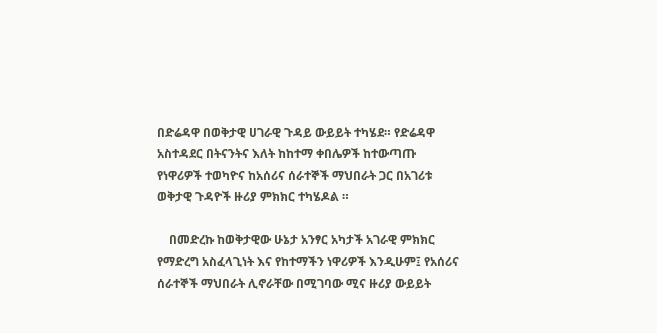በድሬዳዋ በወቅታዊ ሀገራዊ ጉዳይ ውይይት ተካሄደ። የድሬዳዋ አስተዳደር በትናንትና እለት ከከተማ ቀበሌዎች ከተውጣጡ የነዋሪዎች ተወካዮና ከአሰሪና ሰራተኞች ማህበራት ጋር በአገሪቱ ወቅታዊ ጉዳዮች ዙሪያ ምክክር ተካሄዶል ።

    በመድረኩ ከወቅታዊው ሁኔታ አንፃር አካታች አገራዊ ምክክር የማድረግ አስፈላጊነት እና የከተማችን ነዋሪዎች እንዲሁም፤ የአሰሪና ሰራተኞች ማህበራት ሊኖራቸው በሚገባው ሚና ዙሪያ ውይይት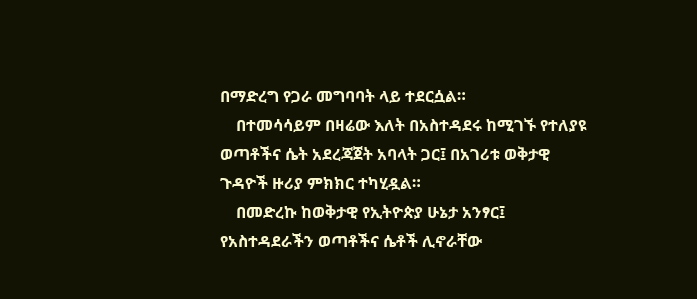በማድረግ የጋራ መግባባት ላይ ተደርሷል።
    በተመሳሳይም በዛሬው እለት በአስተዳደሩ ከሚገኙ የተለያዩ ወጣቶችና ሴት አደረጃጀት አባላት ጋር፤ በአገሪቱ ወቅታዊ ጉዳዮች ዙሪያ ምክክር ተካሂዷል።
    በመድረኩ ከወቅታዊ የኢትዮጵያ ሁኔታ አንፃር፤ የአስተዳደራችን ወጣቶችና ሴቶች ሊኖራቸው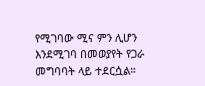የሚገባው ሚና ምን ሊሆን እንደሚገባ በመወያየት የጋራ መግባባት ላይ ተደርሷል።